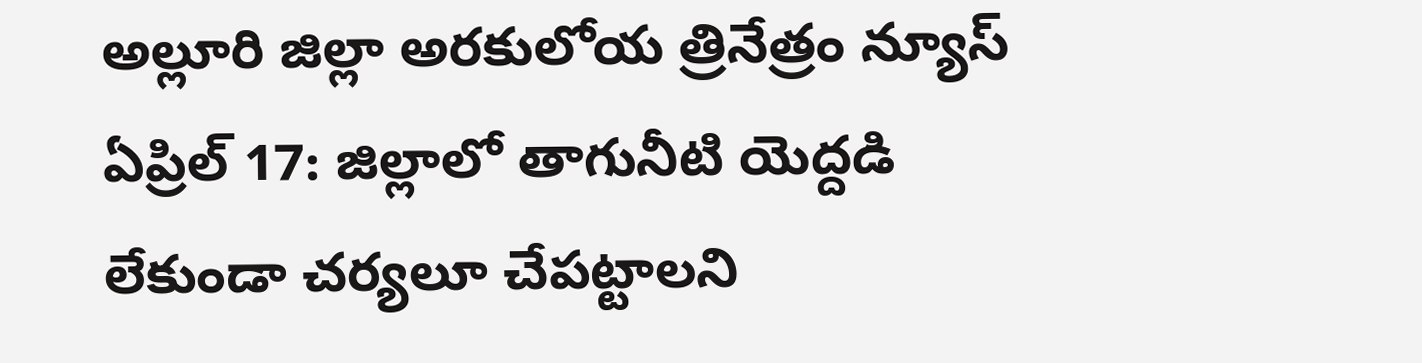అల్లూరి జిల్లా అరకులోయ త్రినేత్రం న్యూస్ ఏప్రిల్ 17: జిల్లాలో తాగునీటి యెద్దడి లేకుండా చర్యలూ చేపట్టాలని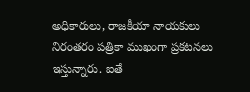అధికారులు, రాజకీయా నాయకులు నిరంతరం పత్రికా ముఖంగా ప్రకటనలు ఇస్తున్నారు. ఐతే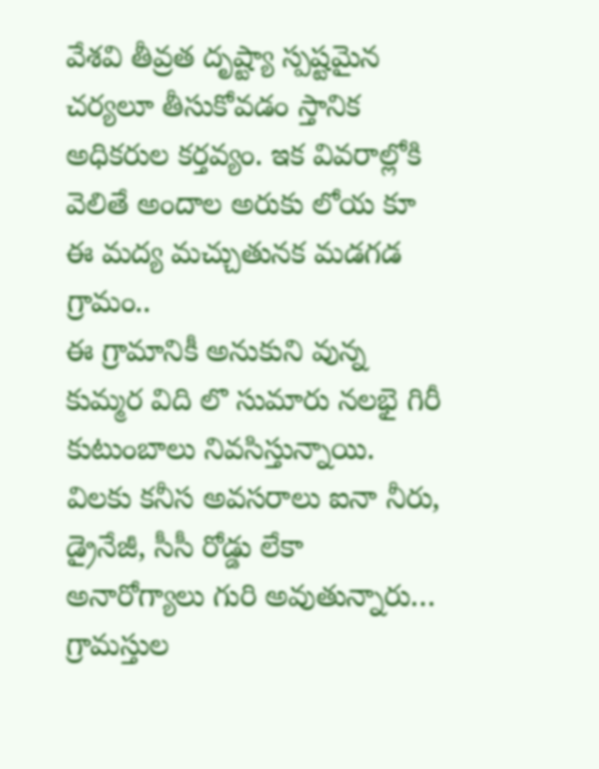వేశవి తీవ్రత దృష్ట్యా స్పష్టమైన చర్యలూ తీసుకోవడం స్తానిక అధికరుల కర్తవ్యం. ఇక వివరాల్లోకి వెలితే అందాల అరుకు లోయ కూ ఈ మద్య మచ్చుతునక మడగడ గ్రామం..
ఈ గ్రామానికీ అనుకుని వున్న కుమ్మర విది లొ సుమారు నలభై గిరీ కుటుంబాలు నివసిస్తున్నాయి. విలకు కనీస అవసరాలు ఐనా నీరు, డ్రైనేజీ, సీసీ రోడ్డు లేకా అనారోగ్యాలు గురి అవుతున్నారు… గ్రామస్తుల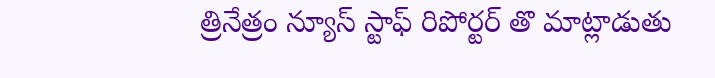త్రినేత్రం న్యూస్ స్టాఫ్ రిపోర్టర్ తొ మాట్లాడుతు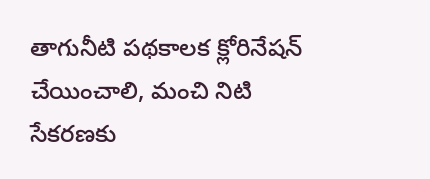తాగునీటి పథకాలక క్లోరినేషన్ చేయించాలి, మంచి నిటి సేకరణకు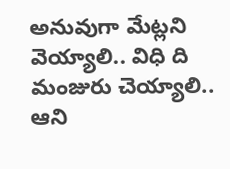అనువుగా మేట్లని వెయ్యాలి.. విధి ది మంజురు చెయ్యాలి.. ఆని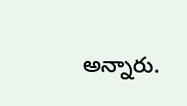అన్నారు.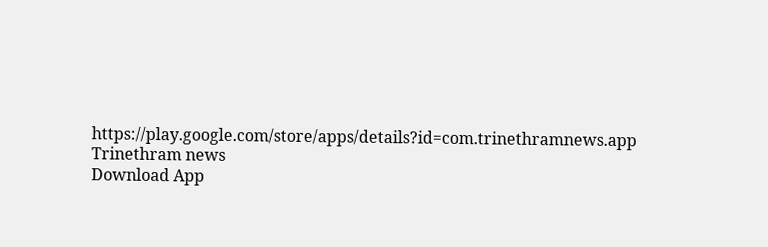https://play.google.com/store/apps/details?id=com.trinethramnews.app
Trinethram news
Download App